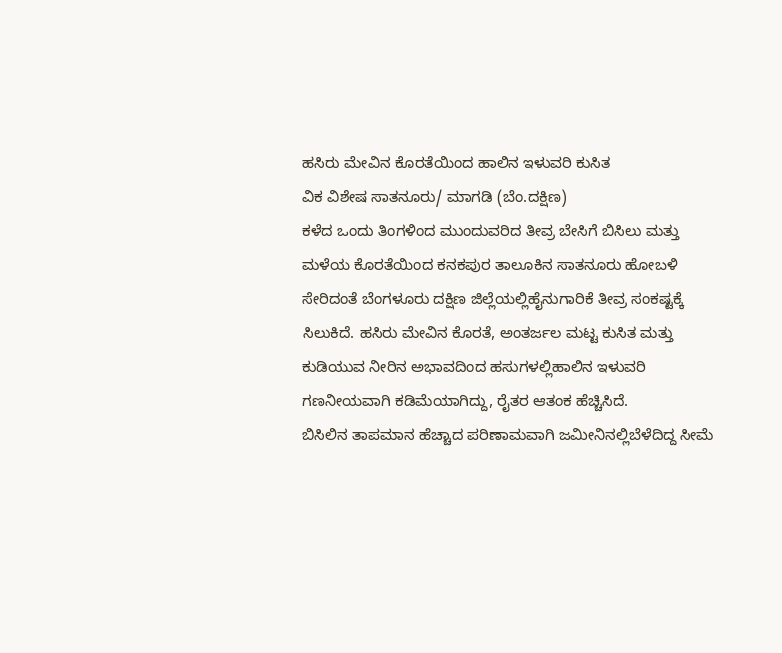ಹಸಿರು ಮೇವಿನ ಕೊರತೆಯಿಂದ ಹಾಲಿನ ಇಳುವರಿ ಕುಸಿತ
ವಿಕ ವಿಶೇಷ ಸಾತನೂರು/ ಮಾಗಡಿ (ಬೆಂ.ದಕ್ಷಿಣ)
ಕಳೆದ ಒಂದು ತಿಂಗಳಿಂದ ಮುಂದುವರಿದ ತೀವ್ರ ಬೇಸಿಗೆ ಬಿಸಿಲು ಮತ್ತು ಮಳೆಯ ಕೊರತೆಯಿಂದ ಕನಕಪುರ ತಾಲೂಕಿನ ಸಾತನೂರು ಹೋಬಳಿ ಸೇರಿದಂತೆ ಬೆಂಗಳೂರು ದಕ್ಷಿಣ ಜಿಲ್ಲೆಯಲ್ಲಿಹೈನುಗಾರಿಕೆ ತೀವ್ರ ಸಂಕಷ್ಟಕ್ಕೆ ಸಿಲುಕಿದೆ. ಹಸಿರು ಮೇವಿನ ಕೊರತೆ, ಅಂತರ್ಜಲ ಮಟ್ಟ ಕುಸಿತ ಮತ್ತು ಕುಡಿಯುವ ನೀರಿನ ಅಭಾವದಿಂದ ಹಸುಗಳಲ್ಲಿಹಾಲಿನ ಇಳುವರಿ ಗಣನೀಯವಾಗಿ ಕಡಿಮೆಯಾಗಿದ್ದು, ರೈತರ ಆತಂಕ ಹೆಚ್ಚಿಸಿದೆ.
ಬಿಸಿಲಿನ ತಾಪಮಾನ ಹೆಚ್ಚಾದ ಪರಿಣಾಮವಾಗಿ ಜಮೀನಿನಲ್ಲಿಬೆಳೆದಿದ್ದ ಸೀಮೆ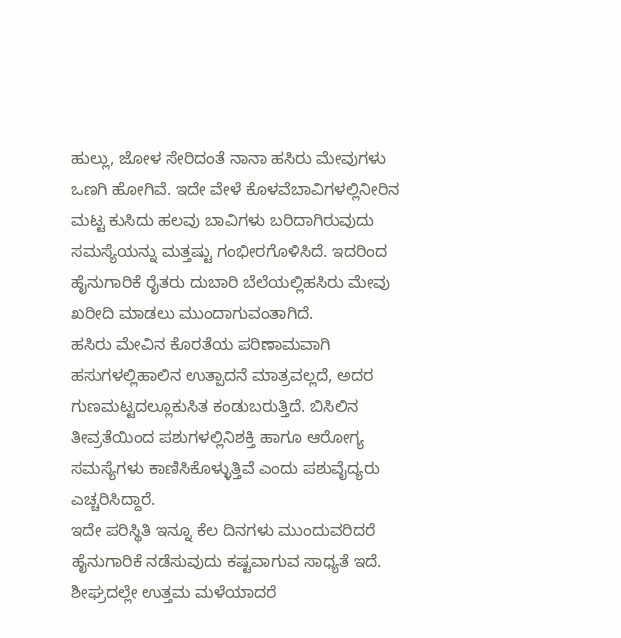ಹುಲ್ಲು, ಜೋಳ ಸೇರಿದಂತೆ ನಾನಾ ಹಸಿರು ಮೇವುಗಳು ಒಣಗಿ ಹೋಗಿವೆ. ಇದೇ ವೇಳೆ ಕೊಳವೆಬಾವಿಗಳಲ್ಲಿನೀರಿನ ಮಟ್ಟ ಕುಸಿದು ಹಲವು ಬಾವಿಗಳು ಬರಿದಾಗಿರುವುದು ಸಮಸ್ಯೆಯನ್ನು ಮತ್ತಷ್ಟು ಗಂಭೀರಗೊಳಿಸಿದೆ. ಇದರಿಂದ ಹೈನುಗಾರಿಕೆ ರೈತರು ದುಬಾರಿ ಬೆಲೆಯಲ್ಲಿಹಸಿರು ಮೇವು ಖರೀದಿ ಮಾಡಲು ಮುಂದಾಗುವಂತಾಗಿದೆ.
ಹಸಿರು ಮೇವಿನ ಕೊರತೆಯ ಪರಿಣಾಮವಾಗಿ ಹಸುಗಳಲ್ಲಿಹಾಲಿನ ಉತ್ಪಾದನೆ ಮಾತ್ರವಲ್ಲದೆ, ಅದರ ಗುಣಮಟ್ಟದಲ್ಲೂಕುಸಿತ ಕಂಡುಬರುತ್ತಿದೆ. ಬಿಸಿಲಿನ ತೀವ್ರತೆಯಿಂದ ಪಶುಗಳಲ್ಲಿನಿಶಕ್ತಿ ಹಾಗೂ ಆರೋಗ್ಯ ಸಮಸ್ಯೆಗಳು ಕಾಣಿಸಿಕೊಳ್ಳುತ್ತಿವೆ ಎಂದು ಪಶುವೈದ್ಯರು ಎಚ್ಚರಿಸಿದ್ದಾರೆ.
ಇದೇ ಪರಿಸ್ಥಿತಿ ಇನ್ನೂ ಕೆಲ ದಿನಗಳು ಮುಂದುವರಿದರೆ ಹೈನುಗಾರಿಕೆ ನಡೆಸುವುದು ಕಷ್ಟವಾಗುವ ಸಾಧ್ಯತೆ ಇದೆ. ಶೀಘ್ರದಲ್ಲೇ ಉತ್ತಮ ಮಳೆಯಾದರೆ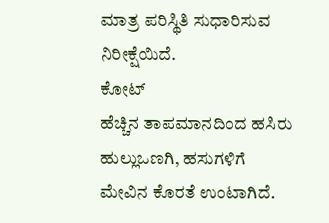ಮಾತ್ರ ಪರಿಸ್ಥಿತಿ ಸುಧಾರಿಸುವ ನಿರೀಕ್ಷೆಯಿದೆ.
ಕೋಟ್
ಹೆಚ್ಚಿನ ತಾಪಮಾನದಿಂದ ಹಸಿರು ಹುಲ್ಲುಒಣಗಿ, ಹಸುಗಳಿಗೆ ಮೇವಿನ ಕೊರತೆ ಉಂಟಾಗಿದೆ.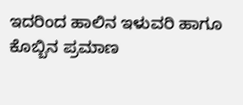ಇದರಿಂದ ಹಾಲಿನ ಇಳುವರಿ ಹಾಗೂ ಕೊಬ್ಬಿನ ಪ್ರಮಾಣ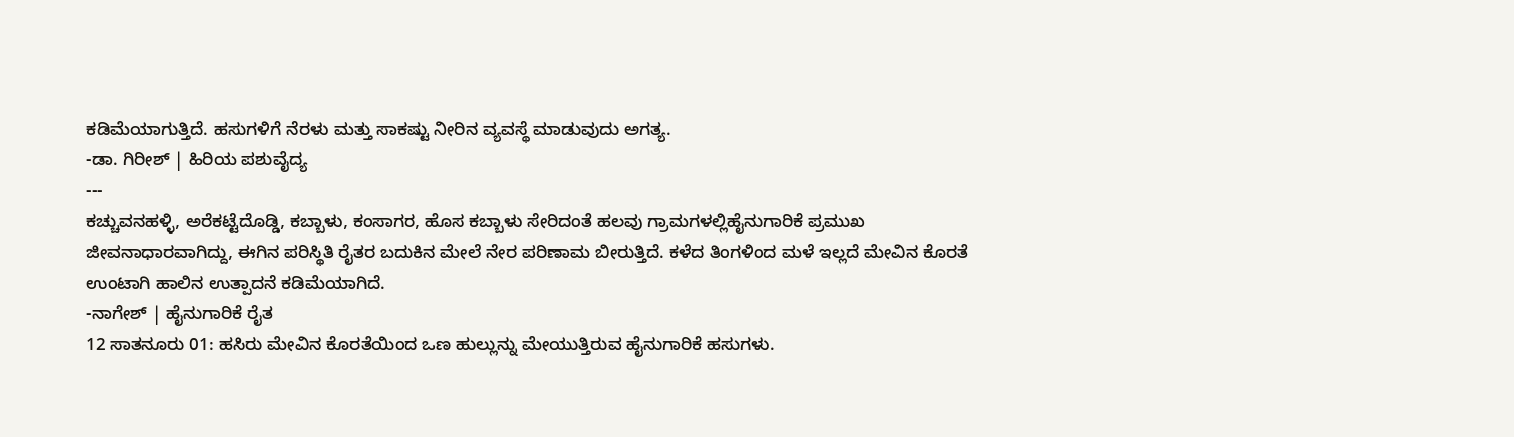ಕಡಿಮೆಯಾಗುತ್ತಿದೆ. ಹಸುಗಳಿಗೆ ನೆರಳು ಮತ್ತು ಸಾಕಷ್ಟು ನೀರಿನ ವ್ಯವಸ್ಥೆ ಮಾಡುವುದು ಅಗತ್ಯ.
-ಡಾ. ಗಿರೀಶ್ | ಹಿರಿಯ ಪಶುವೈದ್ಯ
---
ಕಚ್ಚುವನಹಳ್ಳಿ, ಅರೆಕಟ್ಟೆದೊಡ್ಡಿ, ಕಬ್ಬಾಳು, ಕಂಸಾಗರ, ಹೊಸ ಕಬ್ಬಾಳು ಸೇರಿದಂತೆ ಹಲವು ಗ್ರಾಮಗಳಲ್ಲಿಹೈನುಗಾರಿಕೆ ಪ್ರಮುಖ ಜೀವನಾಧಾರವಾಗಿದ್ದು, ಈಗಿನ ಪರಿಸ್ಥಿತಿ ರೈತರ ಬದುಕಿನ ಮೇಲೆ ನೇರ ಪರಿಣಾಮ ಬೀರುತ್ತಿದೆ. ಕಳೆದ ತಿಂಗಳಿಂದ ಮಳೆ ಇಲ್ಲದೆ ಮೇವಿನ ಕೊರತೆ ಉಂಟಾಗಿ ಹಾಲಿನ ಉತ್ಪಾದನೆ ಕಡಿಮೆಯಾಗಿದೆ.
-ನಾಗೇಶ್ | ಹೈನುಗಾರಿಕೆ ರೈತ
12 ಸಾತನೂರು 01: ಹಸಿರು ಮೇವಿನ ಕೊರತೆಯಿಂದ ಒಣ ಹುಲ್ಲುನ್ನು ಮೇಯುತ್ತಿರುವ ಹೈನುಗಾರಿಕೆ ಹಸುಗಳು.